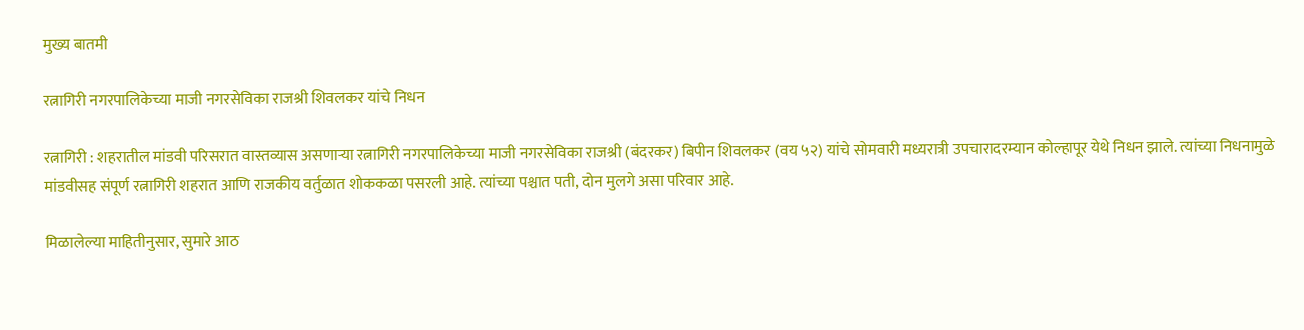मुख्य बातमी

रत्नागिरी नगरपालिकेच्या माजी नगरसेविका राजश्री शिवलकर यांचे निधन

रत्नागिरी : शहरातील मांडवी परिसरात वास्तव्यास असणाऱ्या रत्नागिरी नगरपालिकेच्या माजी नगरसेविका राजश्री (बंदरकर) बिपीन शिवलकर (वय ५२) यांचे सोमवारी मध्यरात्री उपचारादरम्यान कोल्हापूर येथे निधन झाले. त्यांच्या निधनामुळे मांडवीसह संपूर्ण रत्नागिरी शहरात आणि राजकीय वर्तुळात शोककळा पसरली आहे. त्यांच्या पश्चात पती, दोन मुलगे असा परिवार आहे.

मिळालेल्या माहितीनुसार, सुमारे आठ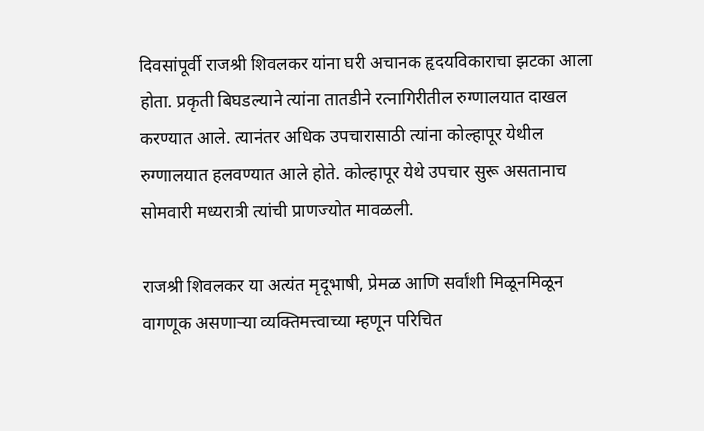दिवसांपूर्वी राजश्री शिवलकर यांना घरी अचानक हृदयविकाराचा झटका आला होता. प्रकृती बिघडल्याने त्यांना तातडीने रत्नागिरीतील रुग्णालयात दाखल करण्यात आले. त्यानंतर अधिक उपचारासाठी त्यांना कोल्हापूर येथील रुग्णालयात हलवण्यात आले होते. कोल्हापूर येथे उपचार सुरू असतानाच सोमवारी मध्यरात्री त्यांची प्राणज्योत मावळली.

राजश्री शिवलकर या अत्यंत मृदूभाषी, प्रेमळ आणि सर्वांशी मिळूनमिळून वागणूक असणाऱ्या व्यक्तिमत्त्वाच्या म्हणून परिचित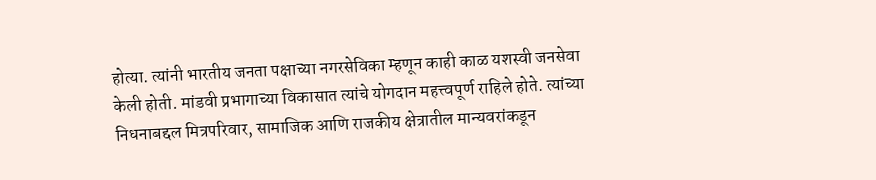होत्या. त्यांनी भारतीय जनता पक्षाच्या नगरसेविका म्हणून काही काळ यशस्वी जनसेवा केली होती. मांडवी प्रभागाच्या विकासात त्यांचे योगदान महत्त्वपूर्ण राहिले होते. त्यांच्या निधनाबद्दल मित्रपरिवार, सामाजिक आणि राजकीय क्षेत्रातील मान्यवरांकडून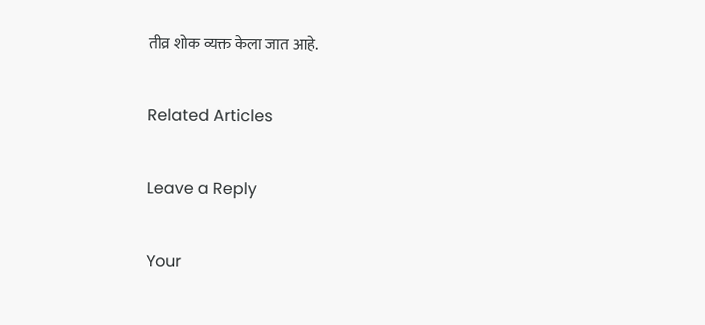तीव्र शोक व्यक्त केला जात आहे.

Related Articles

Leave a Reply

Your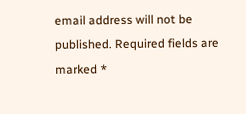email address will not be published. Required fields are marked *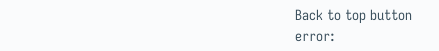Back to top button
error: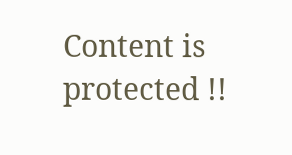Content is protected !!